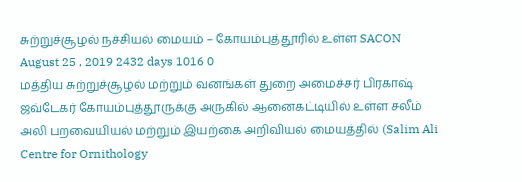சுற்றுச்சூழல் நச்சியல் மையம் – கோயம்புத்தூரில் உள்ள SACON
August 25 , 2019 2432 days 1016 0
மத்திய சுற்றுச்சூழல் மற்றும் வனங்கள் துறை அமைச்சர் பிரகாஷ் ஜவ்டேகர் கோயம்புத்தூருக்கு அருகில் ஆனைகட்டியில் உள்ள சலீம் அலி பறவையியல் மற்றும் இயற்கை அறிவியல் மையத்தில் (Salim Ali Centre for Ornithology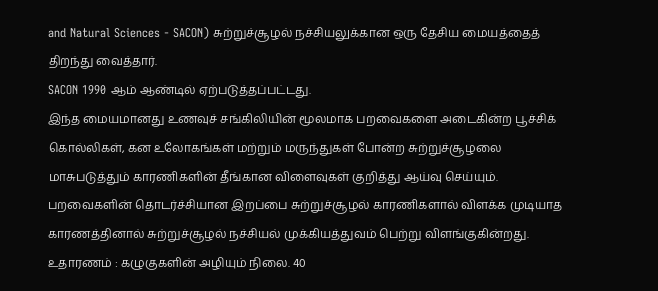and Natural Sciences - SACON) சுற்றுச்சூழல் நச்சியலுக்கான ஒரு தேசிய மையத்தைத் திறந்து வைத்தார்.
SACON 1990 ஆம் ஆண்டில் ஏற்படுத்தப்பட்டது.
இந்த மையமானது உணவுச் சங்கிலியின் மூலமாக பறவைகளை அடைகின்ற பூச்சிக் கொல்லிகள், கன உலோகங்கள் மற்றும் மருந்துகள் போன்ற சுற்றுச்சூழலை மாசுபடுத்தும் காரணிகளின் தீங்கான விளைவுகள் குறித்து ஆய்வு செய்யும்.
பறவைகளின் தொடர்ச்சியான இறப்பை சுற்றுச்சூழல் காரணிகளால் விளக்க முடியாத காரணத்தினால் சுற்றுச்சூழல் நச்சியல் முக்கியத்துவம் பெற்று விளங்குகின்றது.
உதாரணம் : கழுகுகளின் அழியும் நிலை. 40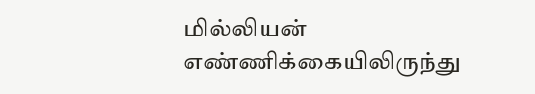மில்லியன் எண்ணிக்கையிலிருந்து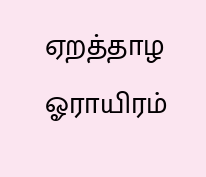ஏறத்தாழ ஓராயிரம்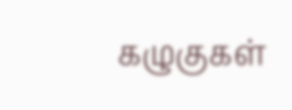கழுகுகள்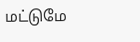மட்டுமே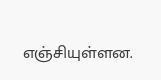எஞ்சியுள்ளன.